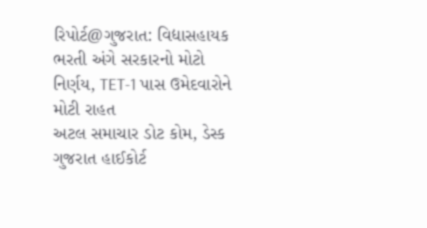રિપોર્ટ@ગુજરાત: વિદ્યાસહાયક ભરતી અંગે સરકારનો મોટો નિર્ણય, TET-1 પાસ ઉમેદવારોને મોટી રાહત
અટલ સમાચાર ડોટ કોમ, ડેસ્ક
ગુજરાત હાઈકોર્ટ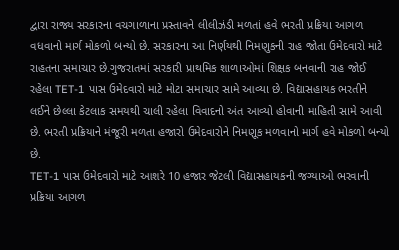દ્વારા રાજ્ય સરકારના વચગાળાના પ્રસ્તાવને લીલીઝંડી મળતાં હવે ભરતી પ્રક્રિયા આગળ વધવાનો માર્ગ મોકળો બન્યો છે. સરકારના આ નિર્ણયથી નિમણુકની રાહ જોતા ઉમેદવારો માટે રાહતના સમાચાર છે.ગુજરાતમાં સરકારી પ્રાથમિક શાળાઓમાં શિક્ષક બનવાની રાહ જોઈ રહેલા TET-1 પાસ ઉમેદવારો માટે મોટા સમાચાર સામે આવ્યા છે. વિદ્યાસહાયક ભરતીને લઈને છેલ્લા કેટલાક સમયથી ચાલી રહેલા વિવાદનો અંત આવ્યો હોવાની માહિતી સામે આવી છે. ભરતી પ્રક્રિયાને મંજૂરી મળતા હજારો ઉમેદવારોને નિમણૂક મળવાનો માર્ગ હવે મોકળો બન્યો છે.
TET-1 પાસ ઉમેદવારો માટે આશરે 10 હજાર જેટલી વિદ્યાસહાયકની જગ્યાઓ ભરવાની પ્રક્રિયા આગળ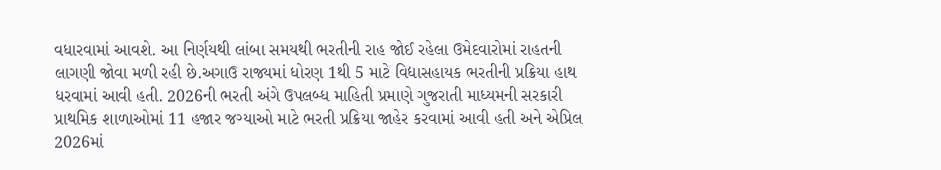વધારવામાં આવશે. આ નિર્ણયથી લાંબા સમયથી ભરતીની રાહ જોઈ રહેલા ઉમેદવારોમાં રાહતની લાગણી જોવા મળી રહી છે.અગાઉ રાજ્યમાં ધોરણ 1થી 5 માટે વિદ્યાસહાયક ભરતીની પ્રક્રિયા હાથ ધરવામાં આવી હતી. 2026ની ભરતી અંગે ઉપલબ્ધ માહિતી પ્રમાણે ગુજરાતી માધ્યમની સરકારી પ્રાથમિક શાળાઓમાં 11 હજાર જગ્યાઓ માટે ભરતી પ્રક્રિયા જાહેર કરવામાં આવી હતી અને એપ્રિલ 2026માં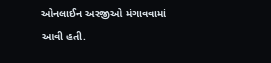ઓનલાઈન અરજીઓ મંગાવવામાં આવી હતી.